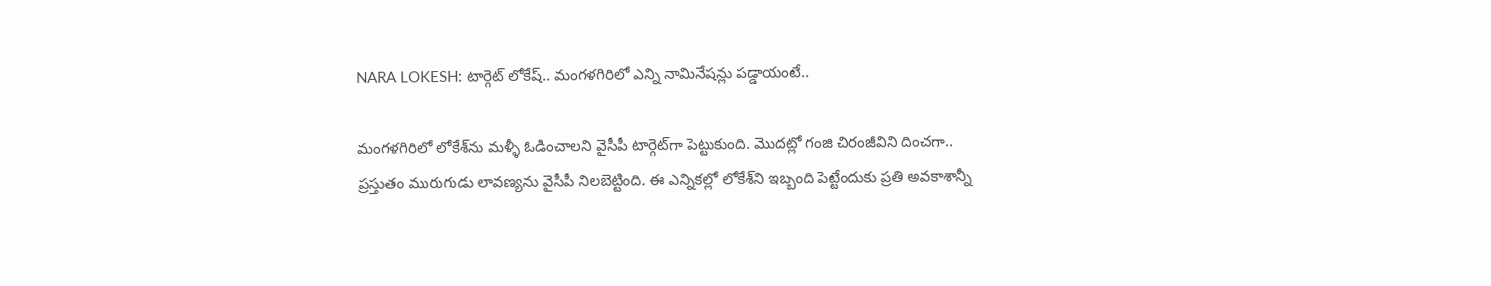NARA LOKESH: టార్గెట్‌ లోకేష్.. మంగళగిరిలో ఎన్ని నామినేషన్లు పడ్డాయంటే..

మంగళగిరిలో లోకేశ్‌ను మళ్ళీ ఓడించాలని వైసీపీ టార్గెట్‌గా పెట్టుకుంది. మొదట్లో గంజి చిరంజీవిని దించగా.. ప్రస్తుతం మురుగుడు లావణ్యను వైసీపీ నిలబెట్టింది. ఈ ఎన్నికల్లో లోకేశ్‌ని ఇబ్బంది పెట్టేందుకు ప్రతి అవకాశాన్నీ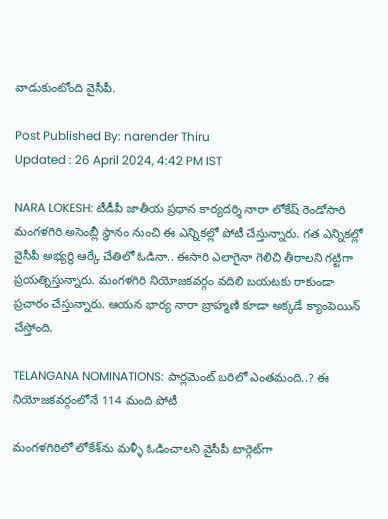వాడుకుంటోంది వైసీపీ.

Post Published By: narender Thiru
Updated : 26 April 2024, 4:42 PM IST

NARA LOKESH: టీడీపీ జాతీయ ప్రధాన కార్యదర్శి నారా లోకేష్ రెండోసారి మంగళగిరి అసెంబ్లీ స్థానం నుంచి ఈ ఎన్నికల్లో పోటీ చేస్తున్నారు. గత ఎన్నికల్లో వైసీపీ అభ్యర్థి ఆర్కే చేతిలో ఓడినా.. ఈసారి ఎలాగైనా గెలిచి తీరాలని గట్టిగా ప్రయత్నిస్తున్నారు. మంగళగిరి నియోజకవర్గం వదిలి బయటకు రాకుండా ప్రచారం చేస్తున్నారు. ఆయన భార్య నారా బ్రాహ్మణి కూడా అక్కడే క్యాంపెయిన్ చేస్తోంది.

TELANGANA NOMINATIONS: పార్లమెంట్ బరిలో ఎంతమంది..? ఈ నియోజకవర్గంలోనే 114 మంది పోటీ

మంగళగిరిలో లోకేశ్‌ను మళ్ళీ ఓడించాలని వైసీపీ టార్గెట్‌గా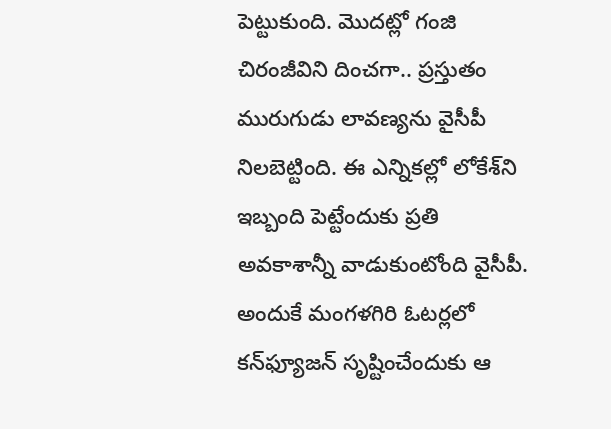పెట్టుకుంది. మొదట్లో గంజి చిరంజీవిని దించగా.. ప్రస్తుతం మురుగుడు లావణ్యను వైసీపీ నిలబెట్టింది. ఈ ఎన్నికల్లో లోకేశ్‌ని ఇబ్బంది పెట్టేందుకు ప్రతి అవకాశాన్నీ వాడుకుంటోంది వైసీపీ. అందుకే మంగళగిరి ఓటర్లలో కన్‌ఫ్యూజన్ సృష్టించేందుకు ఆ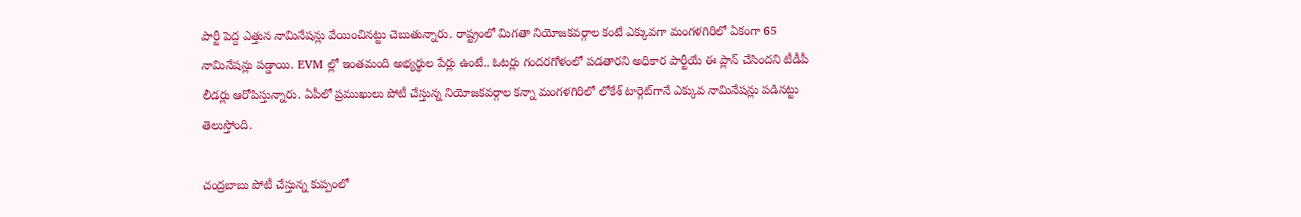పార్టీ పెద్ద ఎత్తున నామినేషన్లు వేయించినట్టు చెబుతున్నారు. రాష్ట్రంలో మిగతా నియోజకవర్గాల కంటే ఎక్కువగా మంగళగిరిలో ఏకంగా 65 నామినేషన్లు పడ్డాయి. EVM ల్లో ఇంతమంది అభ్యర్థుల పేర్లు ఉంటే.. ఓటర్లు గందరగోళంలో పడతారని అధికార పార్టీయే ఈ ప్లాన్ చేసిందని టీడీపీ లీడర్లు ఆరోపిస్తున్నారు. ఏపీలో ప్రముఖులు పోటీ చేస్తున్న నియోజకవర్గాల కన్నా మంగళగిరిలో లోకేశ్ టార్గెట్‌గానే ఎక్కువ నామినేషన్లు పడినట్టు తెలుస్తోంది.

చంద్రబాబు పోటీ చేస్తున్న కుప్పంలో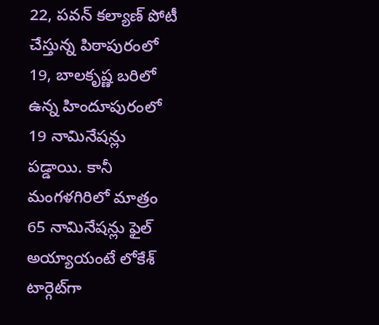22, పవన్ కల్యాణ్ పోటీ చేస్తున్న పిఠాపురంలో 19, బాలకృష్ణ బరిలో ఉన్న హిందూపురంలో 19 నామినేషన్లు పడ్డాయి. కానీ మంగళగిరిలో మాత్రం 65 నామినేషన్లు ఫైల్ అయ్యాయంటే లోకేశ్ టార్గెట్‌గా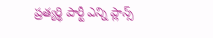ప్రత్యర్థి పార్టీ ఎన్ని ప్లాన్స్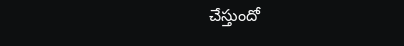చేస్తుందో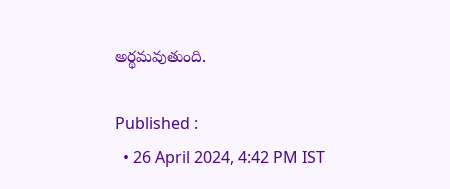అర్థమవుతుంది.

Published :
  • 26 April 2024, 4:42 PM IST